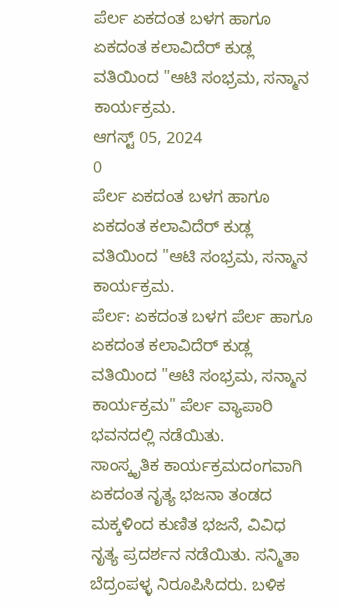ಪೆರ್ಲ ಏಕದಂತ ಬಳಗ ಹಾಗೂ ಏಕದಂತ ಕಲಾವಿದೆರ್ ಕುಡ್ಲ ವತಿಯಿಂದ "ಆಟಿ ಸಂಭ್ರಮ, ಸನ್ಮಾನ ಕಾರ್ಯಕ್ರಮ.
ಆಗಸ್ಟ್ 05, 2024
0
ಪೆರ್ಲ ಏಕದಂತ ಬಳಗ ಹಾಗೂ ಏಕದಂತ ಕಲಾವಿದೆರ್ ಕುಡ್ಲ ವತಿಯಿಂದ "ಆಟಿ ಸಂಭ್ರಮ, ಸನ್ಮಾನ ಕಾರ್ಯಕ್ರಮ.
ಪೆರ್ಲ: ಏಕದಂತ ಬಳಗ ಪೆರ್ಲ ಹಾಗೂ ಏಕದಂತ ಕಲಾವಿದೆರ್ ಕುಡ್ಲ ವತಿಯಿಂದ "ಆಟಿ ಸಂಭ್ರಮ, ಸನ್ಮಾನ ಕಾರ್ಯಕ್ರಮ" ಪೆರ್ಲ ವ್ಯಾಪಾರಿ ಭವನದಲ್ಲಿ ನಡೆಯಿತು.
ಸಾಂಸ್ಕೃತಿಕ ಕಾರ್ಯಕ್ರಮದಂಗವಾಗಿ ಏಕದಂತ ನೃತ್ಯ ಭಜನಾ ತಂಡದ ಮಕ್ಕಳಿಂದ ಕುಣಿತ ಭಜನೆ, ವಿವಿಧ ನೃತ್ಯ ಪ್ರದರ್ಶನ ನಡೆಯಿತು. ಸನ್ಮಿತಾ ಬೆದ್ರಂಪಳ್ಳ ನಿರೂಪಿಸಿದರು. ಬಳಿಕ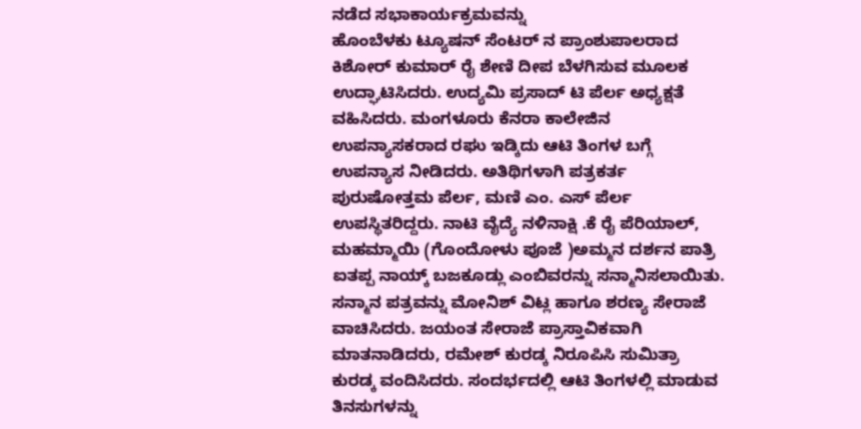ನಡೆದ ಸಭಾಕಾರ್ಯಕ್ರಮವನ್ನು
ಹೊಂಬೆಳಕು ಟ್ಯೂಷನ್ ಸೆಂಟರ್ ನ ಪ್ರಾಂಶುಪಾಲರಾದ ಕಿಶೋರ್ ಕುಮಾರ್ ರೈ ಶೇಣಿ ದೀಪ ಬೆಳಗಿಸುವ ಮೂಲಕ ಉದ್ಘಾಟಿಸಿದರು. ಉದ್ಯಮಿ ಪ್ರಸಾದ್ ಟಿ ಪೆರ್ಲ ಅಧ್ಯಕ್ಷತೆ ವಹಿಸಿದರು. ಮಂಗಳೂರು ಕೆನರಾ ಕಾಲೇಜಿನ ಉಪನ್ಯಾಸಕರಾದ ರಘು ಇಡ್ಕಿದು ಆಟಿ ತಿಂಗಳ ಬಗ್ಗೆ ಉಪನ್ಯಾಸ ನೀಡಿದರು. ಅತಿಥಿಗಳಾಗಿ ಪತ್ರಕರ್ತ ಪುರುಷೋತ್ತಮ ಪೆರ್ಲ, ಮಣಿ ಎಂ. ಎಸ್ ಪೆರ್ಲ ಉಪಸ್ಥಿತರಿದ್ದರು. ನಾಟಿ ವೈದ್ಯೆ ನಳಿನಾಕ್ಷಿ .ಕೆ ರೈ ಪೆರಿಯಾಲ್, ಮಹಮ್ಮಾಯಿ (ಗೊಂದೋಳು ಪೂಜೆ )ಅಮ್ಮನ ದರ್ಶನ ಪಾತ್ರಿ ಐತಪ್ಪ ನಾಯ್ಕ್ ಬಜಕೂಡ್ಲು ಎಂಬಿವರನ್ನು ಸನ್ಮಾನಿಸಲಾಯಿತು. ಸನ್ಮಾನ ಪತ್ರವನ್ನು ಮೋನಿಶ್ ವಿಟ್ಲ ಹಾಗೂ ಶರಣ್ಯ ಸೇರಾಜೆ ವಾಚಿಸಿದರು. ಜಯಂತ ಸೇರಾಜೆ ಪ್ರಾಸ್ತಾವಿಕವಾಗಿ ಮಾತನಾಡಿದರು, ರಮೇಶ್ ಕುರಡ್ಕ ನಿರೂಪಿಸಿ ಸುಮಿತ್ರಾ ಕುರಡ್ಕ ವಂದಿಸಿದರು. ಸಂದರ್ಭದಲ್ಲಿ ಆಟಿ ತಿಂಗಳಲ್ಲಿ ಮಾಡುವ ತಿನಸುಗಳನ್ನು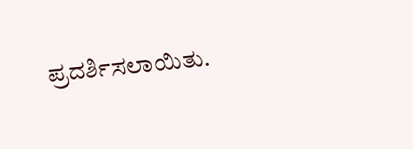ಪ್ರದರ್ಶಿಸಲಾಯಿತು.